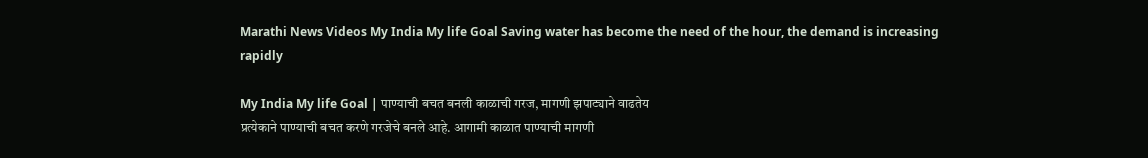Marathi News Videos My India My life Goal Saving water has become the need of the hour, the demand is increasing rapidly

My India My life Goal | पाण्याची बचत बनली काळाची गरज, मागणी झपाट्याने वाढतेय
प्रत्येकाने पाण्याची बचत करणे गरजेचे बनले आहे. आगामी काळात पाण्याची मागणी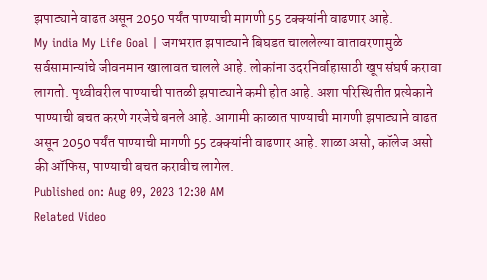झपाट्याने वाढत असून 2050 पर्यंत पाण्याची मागणी 55 टक्क्यांनी वाढणार आहे.
My india My Life Goal | जगभरात झपाट्याने बिघडत चाललेल्या वातावरणामुळे सर्वसामान्यांचे जीवनमान खालावत चालले आहे. लोकांना उदरनिर्वाहासाठी खूप संघर्ष करावा लागतो. पृथ्वीवरील पाण्याची पातळी झपाट्याने कमी होत आहे. अशा परिस्थितीत प्रत्येकाने पाण्याची बचत करणे गरजेचे बनले आहे. आगामी काळात पाण्याची मागणी झपाट्याने वाढत असून 2050 पर्यंत पाण्याची मागणी 55 टक्क्यांनी वाढणार आहे. शाळा असो, कॉलेज असो की ऑफिस, पाण्याची बचत करावीच लागेल.
Published on: Aug 09, 2023 12:30 AM
Related Video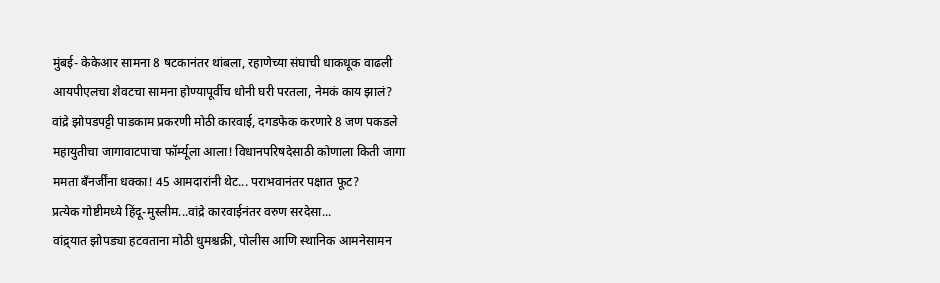मुंबई- केकेआर सामना 8 षटकानंतर थांबला, रहाणेच्या संघाची धाकधूक वाढली
आयपीएलचा शेवटचा सामना होण्यापूर्वीच धोनी घरी परतला, नेमकं काय झालं?
वांद्रे झोपडपट्टी पाडकाम प्रकरणी मोठी कारवाई, दगडफेक करणारे 8 जण पकडले
महायुतीचा जागावाटपाचा फॉर्म्यूला आला! विधानपरिषदेसाठी कोणाला किती जागा
ममता बँनर्जींना धक्का! 45 आमदारांनी थेट... पराभवानंतर पक्षात फूट?
प्रत्येक गोष्टीमध्ये हिंदू-मुस्लीम...वांद्रे कारवाईनंतर वरुण सरदेसा...
वांद्र्यात झोपड्या हटवताना मोठी धुमश्चक्री, पोलीस आणि स्थानिक आमनेसामन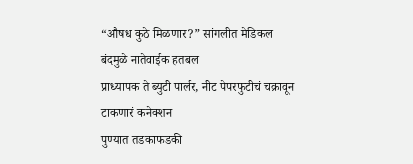“औषध कुठे मिळणार?” सांगलीत मेडिकल बंदमुळे नातेवाईक हतबल
प्राध्यापक ते ब्युटी पार्लर, नीट पेपरफुटीचं चक्रावून टाकणारं कनेक्शन
पुण्यात तडकाफडकी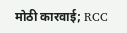मोठी कारवाई; RCC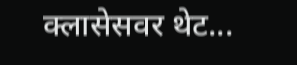क्लासेसवर थेट...